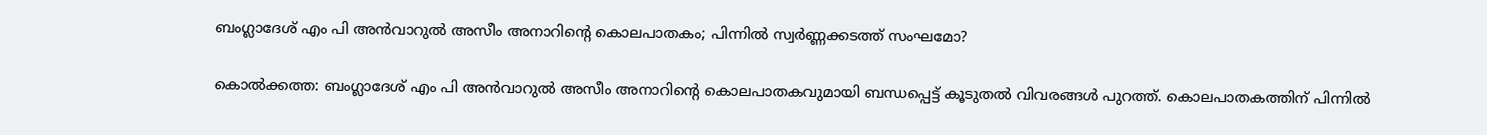ബംഗ്ലാദേശ് എം പി അൻവാറുൽ അസീം അനാറിന്റെ കൊലപാതകം; പിന്നിൽ സ്വർണ്ണക്കടത്ത് സംഘമോ?

കൊൽക്കത്ത: ബംഗ്ലാദേശ് എം പി അൻവാറുൽ അസീം അനാറിന്റെ കൊലപാതകവുമായി ബന്ധപ്പെട്ട് കൂടുതൽ വിവരങ്ങൾ പുറത്ത്. കൊലപാതകത്തിന് പിന്നിൽ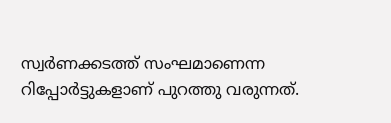സ്വർണക്കടത്ത് സംഘമാണെന്ന റിപ്പോർട്ടുകളാണ് പുറത്തു വരുന്നത്.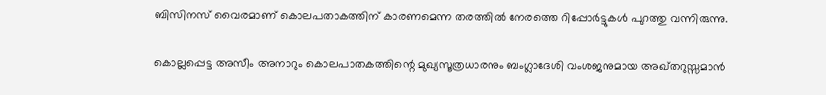ബിസിനസ് വൈരമാണ് കൊലപതാകത്തിന് കാരണമെന്ന തരത്തിൽ നേരത്തെ റിപ്പോർട്ടുകൾ പുറത്തു വന്നിരുന്നു.

കൊല്ലപ്പെട്ട അസീം അനാറും കൊലപാതകത്തിന്റെ മുഖ്യസൂത്രധാരനും ബംഗ്ലാദേശി വംശജനുമായ അഖ്തറുസ്സമാൻ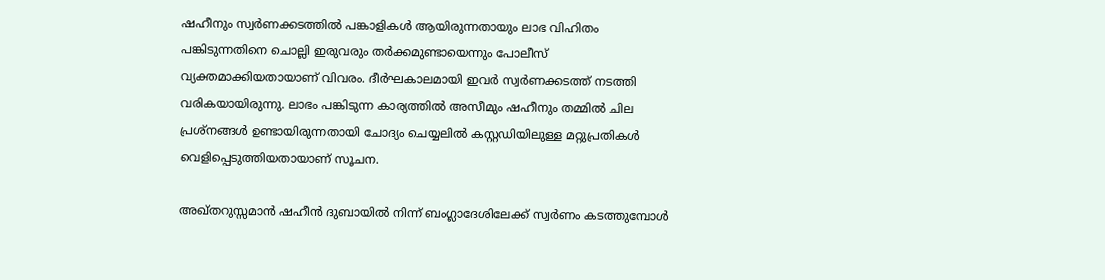ഷഹീനും സ്വർണക്കടത്തിൽ പങ്കാളികൾ ആയിരുന്നതായും ലാഭ വിഹിതം പങ്കിടുന്നതിനെ ചൊല്ലി ഇരുവരും തർക്കമുണ്ടായെന്നും പോലീസ് വ്യക്തമാക്കിയതായാണ് വിവരം. ദീർഘകാലമായി ഇവർ സ്വർണക്കടത്ത് നടത്തി വരികയായിരുന്നു. ലാഭം പങ്കിടുന്ന കാര്യത്തിൽ അസീമും ഷഹീനും തമ്മിൽ ചില പ്രശ്‌നങ്ങൾ ഉണ്ടായിരുന്നതായി ചോദ്യം ചെയ്യലിൽ കസ്റ്റഡിയിലുള്ള മറ്റുപ്രതികൾ വെളിപ്പെടുത്തിയതായാണ് സൂചന.

അഖ്തറുസ്സമാൻ ഷഹീൻ ദുബായിൽ നിന്ന് ബംഗ്ലാദേശിലേക്ക് സ്വർണം കടത്തുമ്പോൾ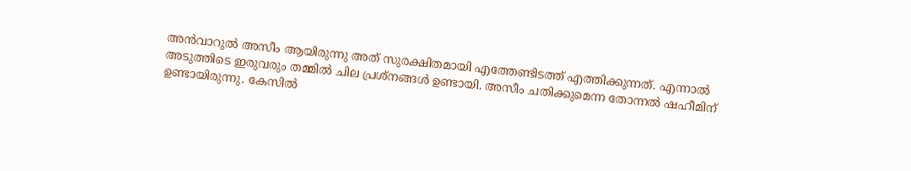അൻവാറുൽ അസീം ആയിരുന്നു അത് സുരക്ഷിതമായി എത്തേണ്ടിടത്ത് എത്തിക്കുന്നത്. എന്നാൽ അടുത്തിടെ ഇരുവരും തമ്മിൽ ചില പ്രശ്‌നങ്ങൾ ഉണ്ടായി. അസീം ചതിക്കുമെന്ന തോന്നൽ ഷഹീമിന് ഉണ്ടായിരുന്നു. കേസിൽ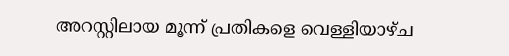അറസ്റ്റിലായ മൂന്ന് പ്രതികളെ വെള്ളിയാഴ്ച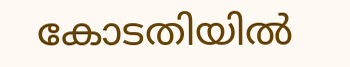കോടതിയിൽ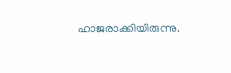ഹാജരാക്കിയിരുന്നു.